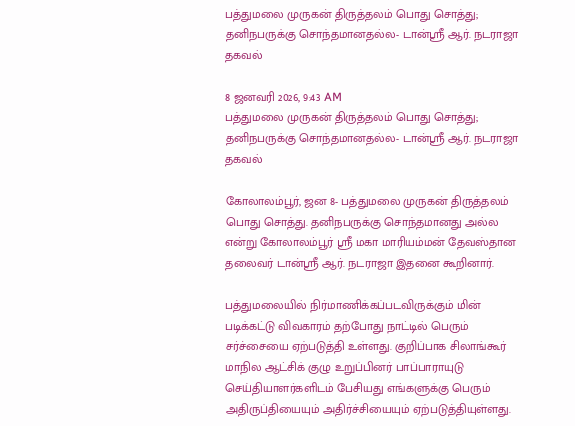பத்துமலை முருகன் திருத்தலம் பொது சொத்து; தனிநபருக்கு சொந்தமானதல்ல- டான்ஸ்ரீ ஆர். நடராஜா தகவல்

8 ஜனவரி 2026, 9:43 AM
பத்துமலை முருகன் திருத்தலம் பொது சொத்து; தனிநபருக்கு சொந்தமானதல்ல- டான்ஸ்ரீ ஆர். நடராஜா தகவல்

கோலாலம்பூர், ஜன 8- பத்துமலை முருகன் திருத்தலம் பொது சொத்து. தனிநபருக்கு சொந்தமானது அல்ல என்று கோலாலம்பூர் ஸ்ரீ மகா மாரியம்மன் தேவஸ்தான தலைவர் டான்ஸ்ரீ ஆர். நடராஜா இதனை கூறினார்.

பத்துமலையில் நிர்மாணிக்கப்படவிருக்கும் மின் படிக்கட்டு விவகாரம் தற்போது நாட்டில் பெரும் சர்ச்சையை ஏற்படுத்தி உள்ளது. குறிப்பாக சிலாங்கூர் மாநில ஆட்சிக் குழு உறுப்பினர் பாப்பாராயுடு செய்தியாளர்களிடம் பேசியது எங்களுக்கு பெரும் அதிருப்தியையும் அதிர்ச்சியையும் ஏற்படுத்தியுள்ளது.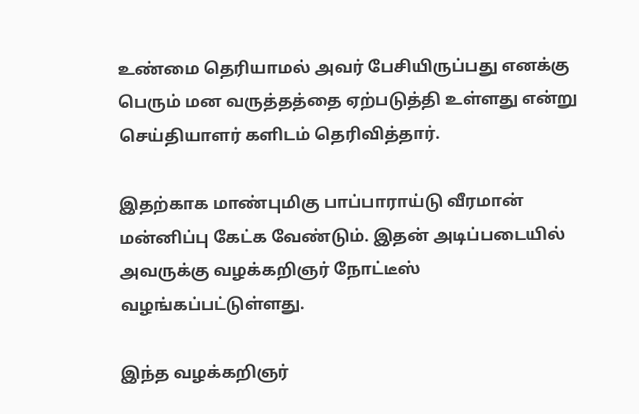உண்மை தெரியாமல் அவர் பேசியிருப்பது எனக்கு பெரும் மன வருத்தத்தை ஏற்படுத்தி உள்ளது என்று செய்தியாளர் களிடம் தெரிவித்தார்.

இதற்காக மாண்புமிகு பாப்பாராய்டு வீரமான் மன்னிப்பு கேட்க வேண்டும். இதன் அடிப்படையில் அவருக்கு வழக்கறிஞர் நோட்டீஸ் வழங்கப்பட்டுள்ளது.

இந்த வழக்கறிஞர்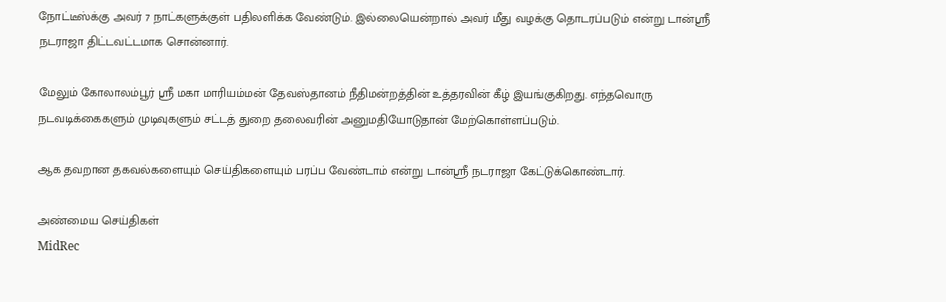நோட்டீஸ்க்கு அவர் 7 நாட்களுக்குள் பதிலளிக்க வேண்டும். இல்லையென்றால் அவர் மீது வழக்கு தொடரப்படும் என்று டான்ஸ்ரீ நடராஜா திட்டவட்டமாக சொன்னார்.

மேலும் கோலாலம்பூர் ஸ்ரீ மகா மாரியம்மன் தேவஸ்தானம் நீதிமன்றத்தின் உத்தரவின் கீழ் இயங்குகிறது. எந்தவொரு நடவடிக்கைகளும் முடிவுகளும் சட்டத் துறை தலைவரின் அனுமதியோடுதான் மேற்கொள்ளப்படும்.

ஆக தவறான தகவல்களையும் செய்திகளையும் பரப்ப வேண்டாம் என்று டான்ஸ்ரீ நடராஜா கேட்டுக்கொண்டார்.

அண்மைய செய்திகள்
MidRec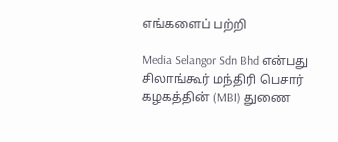எங்களைப் பற்றி

Media Selangor Sdn Bhd என்பது சிலாங்கூர் மந்திரி பெசார் கழகத்தின் (MBI) துணை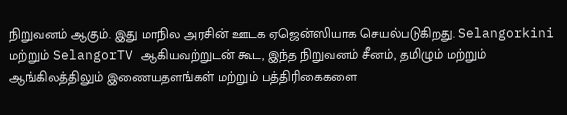நிறுவனம் ஆகும். இது மாநில அரசின் ஊடக ஏஜென்ஸியாக செயல்படுகிறது. Selangorkini மற்றும் SelangorTV ஆகியவற்றுடன் கூட, இந்த நிறுவனம் சீனம், தமிழும் மற்றும் ஆங்கிலத்திலும் இணையதளங்கள் மற்றும் பத்திரிகைகளை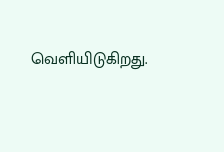வெளியிடுகிறது.